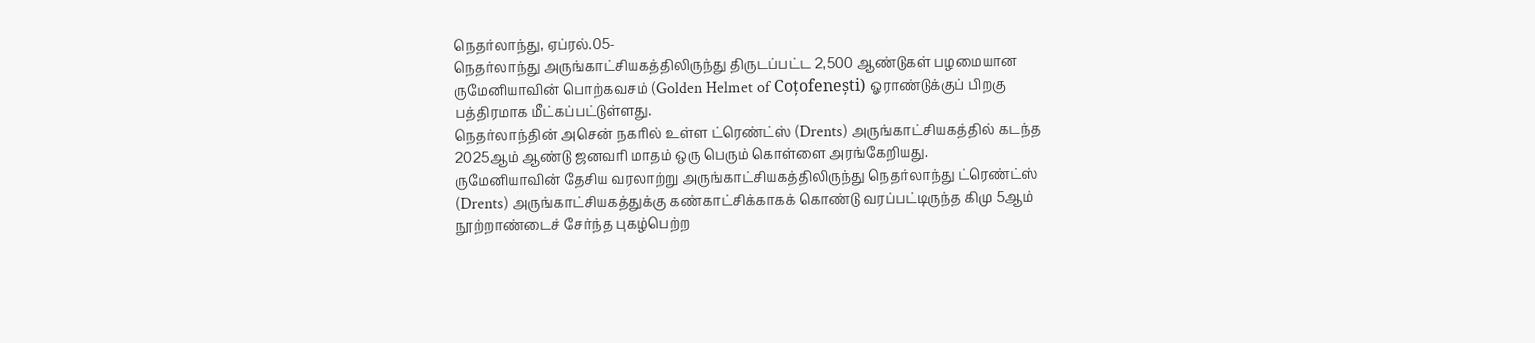நெதர்லாந்து, ஏப்ரல்.05-
நெதர்லாந்து அருங்காட்சியகத்திலிருந்து திருடப்பட்ட 2,500 ஆண்டுகள் பழமையான ருமேனியாவின் பொற்கவசம் (Golden Helmet of Coțofenești) ஓராண்டுக்குப் பிறகு பத்திரமாக மீட்கப்பட்டுள்ளது.
நெதர்லாந்தின் அசென் நகரில் உள்ள ட்ரெண்ட்ஸ் (Drents) அருங்காட்சியகத்தில் கடந்த 2025ஆம் ஆண்டு ஜனவரி மாதம் ஒரு பெரும் கொள்ளை அரங்கேறியது.
ருமேனியாவின் தேசிய வரலாற்று அருங்காட்சியகத்திலிருந்து நெதர்லாந்து ட்ரெண்ட்ஸ் (Drents) அருங்காட்சியகத்துக்கு கண்காட்சிக்காகக் கொண்டு வரப்பட்டிருந்த கிமு 5ஆம் நூற்றாண்டைச் சேர்ந்த புகழ்பெற்ற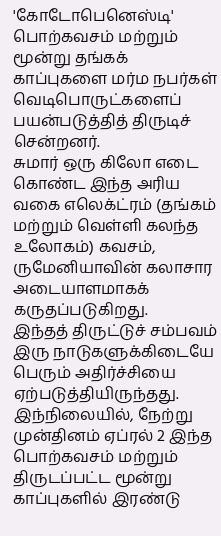'கோடோபெனெஸ்டி' பொற்கவசம் மற்றும் மூன்று தங்கக் காப்புகளை மர்ம நபர்கள் வெடிபொருட்களைப் பயன்படுத்தித் திருடிச் சென்றனர்.
சுமார் ஒரு கிலோ எடை கொண்ட இந்த அரிய வகை எலெக்ட்ரம் (தங்கம் மற்றும் வெள்ளி கலந்த உலோகம்) கவசம், ருமேனியாவின் கலாசார அடையாளமாகக் கருதப்படுகிறது.
இந்தத் திருட்டுச் சம்பவம் இரு நாடுகளுக்கிடையே பெரும் அதிர்ச்சியை ஏற்படுத்தியிருந்தது. இந்நிலையில், நேற்று முன்தினம் ஏப்ரல் 2 இந்த பொற்கவசம் மற்றும் திருடப்பட்ட மூன்று காப்புகளில் இரண்டு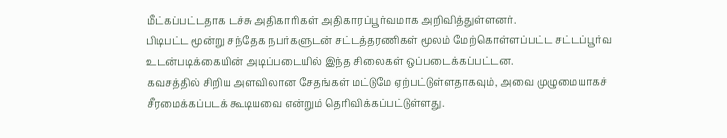மீட்கப்பட்டதாக டச்சு அதிகாரிகள் அதிகாரப்பூர்வமாக அறிவித்துள்ளனர்.
பிடிபட்ட மூன்று சந்தேக நபர்களுடன் சட்டத்தரணிகள் மூலம் மேற்கொள்ளப்பட்ட சட்டப்பூர்வ உடன்படிக்கையின் அடிப்படையில் இந்த சிலைகள் ஒப்படைக்கப்பட்டன.
கவசத்தில் சிறிய அளவிலான சேதங்கள் மட்டுமே ஏற்பட்டுள்ளதாகவும், அவை முழுமையாகச் சீரமைக்கப்படக் கூடியவை என்றும் தெரிவிக்கப்பட்டுள்ளது.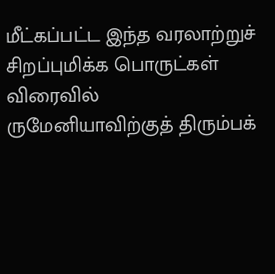மீட்கப்பட்ட இந்த வரலாற்றுச் சிறப்புமிக்க பொருட்கள் விரைவில் ருமேனியாவிற்குத் திரும்பக்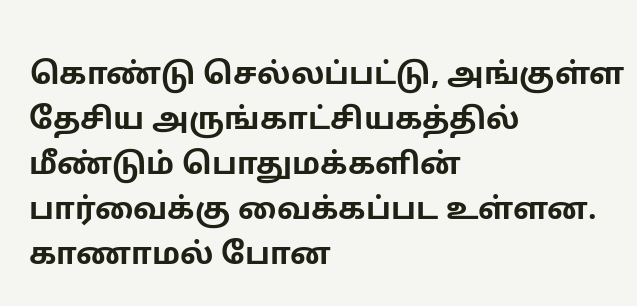கொண்டு செல்லப்பட்டு, அங்குள்ள தேசிய அருங்காட்சியகத்தில் மீண்டும் பொதுமக்களின் பார்வைக்கு வைக்கப்பட உள்ளன. காணாமல் போன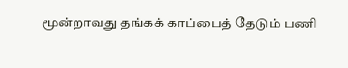மூன்றாவது தங்கக் காப்பைத் தேடும் பணி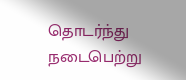தொடர்ந்து நடைபெற்று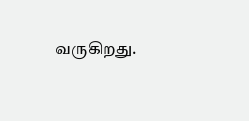வருகிறது.